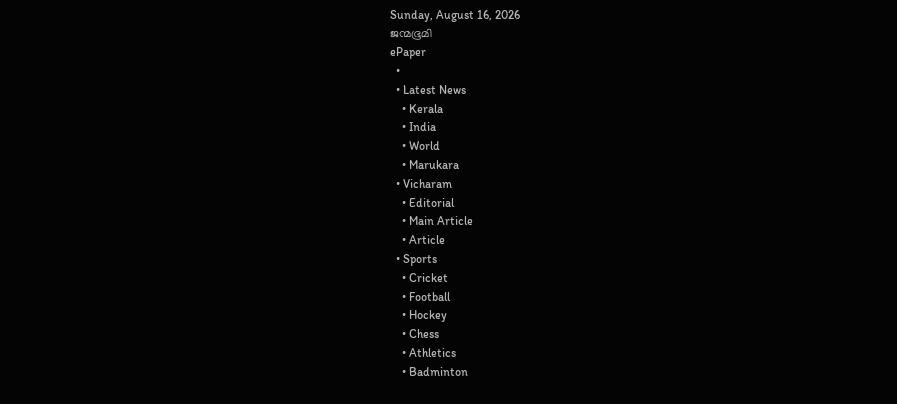Sunday, August 16, 2026
ജന്മഭൂമി
ePaper
  •
  • Latest News
    • Kerala
    • India
    • World
    • Marukara
  • Vicharam
    • Editorial
    • Main Article
    • Article
  • Sports
    • Cricket
    • Football
    • Hockey
    • Chess
    • Athletics
    • Badminton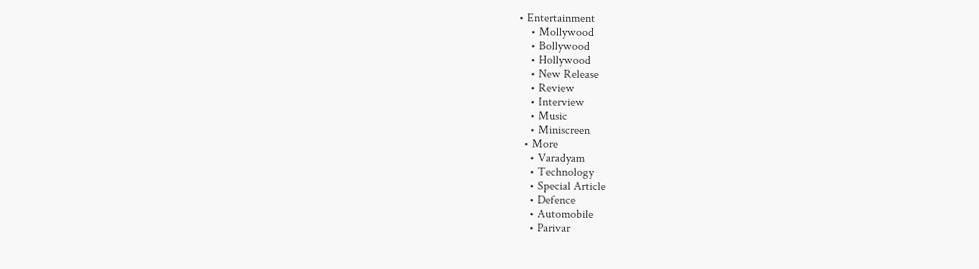• Entertainment
    • Mollywood
    • Bollywood
    • Hollywood
    • New Release
    • Review
    • Interview
    • Music
    • Miniscreen
  • More
    • Varadyam
    • Technology
    • Special Article
    • Defence
    • Automobile
    • Parivar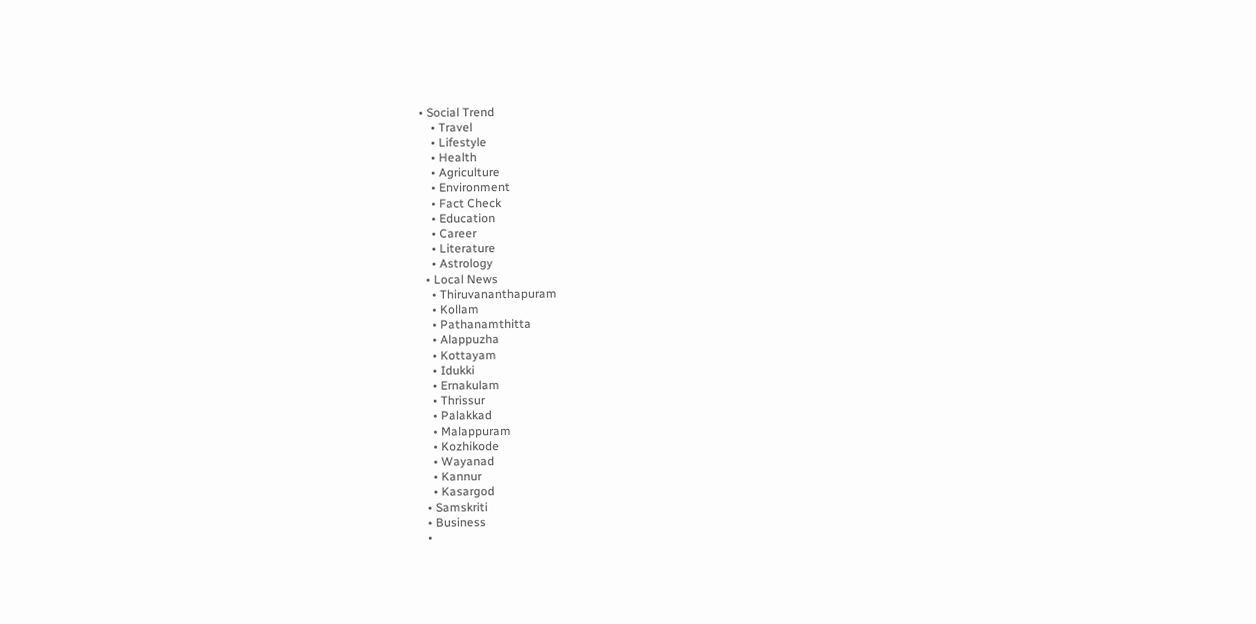• Social Trend
    • Travel
    • Lifestyle
    • Health
    • Agriculture
    • Environment
    • Fact Check
    • Education
    • Career
    • Literature
    • Astrology
  • Local News
    • Thiruvananthapuram
    • Kollam
    • Pathanamthitta
    • Alappuzha
    • Kottayam
    • Idukki
    • Ernakulam
    • Thrissur
    • Palakkad
    • Malappuram
    • Kozhikode
    • Wayanad
    • Kannur
    • Kasargod
  • Samskriti
  • Business
  •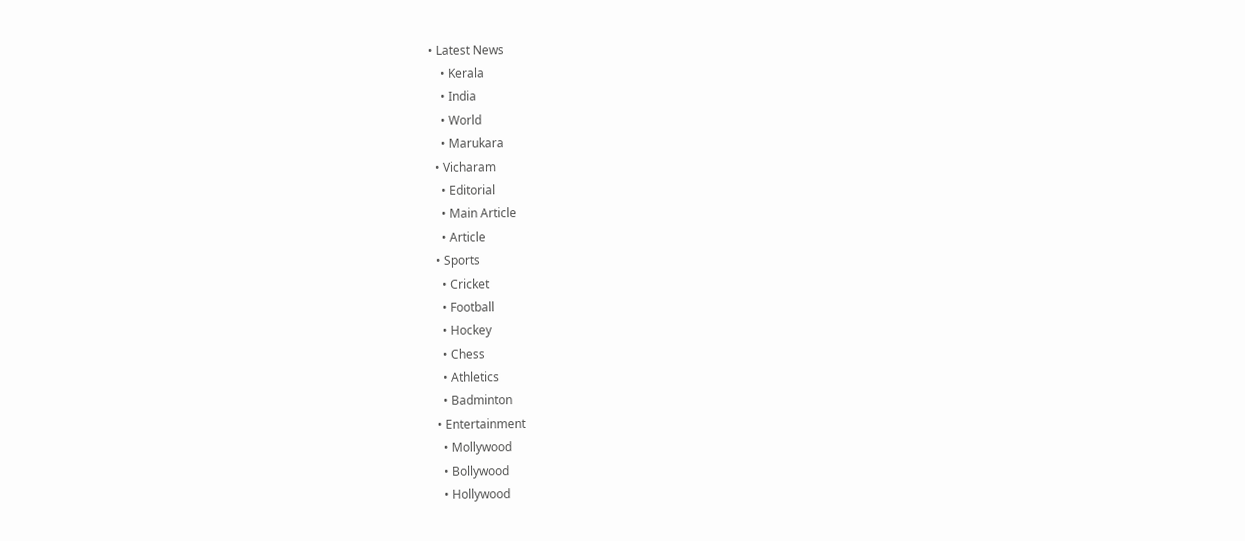• Latest News
    • Kerala
    • India
    • World
    • Marukara
  • Vicharam
    • Editorial
    • Main Article
    • Article
  • Sports
    • Cricket
    • Football
    • Hockey
    • Chess
    • Athletics
    • Badminton
  • Entertainment
    • Mollywood
    • Bollywood
    • Hollywood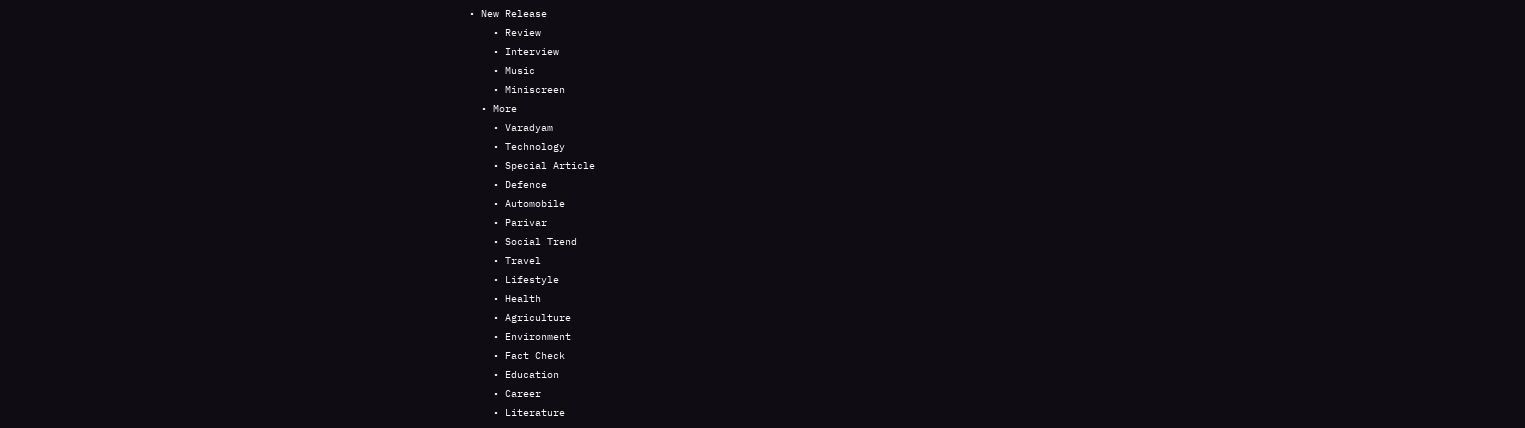• New Release
    • Review
    • Interview
    • Music
    • Miniscreen
  • More
    • Varadyam
    • Technology
    • Special Article
    • Defence
    • Automobile
    • Parivar
    • Social Trend
    • Travel
    • Lifestyle
    • Health
    • Agriculture
    • Environment
    • Fact Check
    • Education
    • Career
    • Literature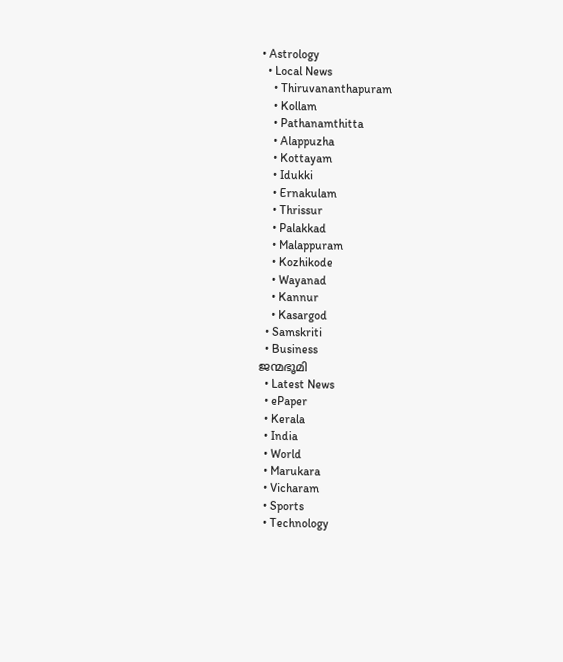• Astrology
  • Local News
    • Thiruvananthapuram
    • Kollam
    • Pathanamthitta
    • Alappuzha
    • Kottayam
    • Idukki
    • Ernakulam
    • Thrissur
    • Palakkad
    • Malappuram
    • Kozhikode
    • Wayanad
    • Kannur
    • Kasargod
  • Samskriti
  • Business
ജന്മഭൂമി
  • Latest News
  • ePaper
  • Kerala
  • India
  • World
  • Marukara
  • Vicharam
  • Sports
  • Technology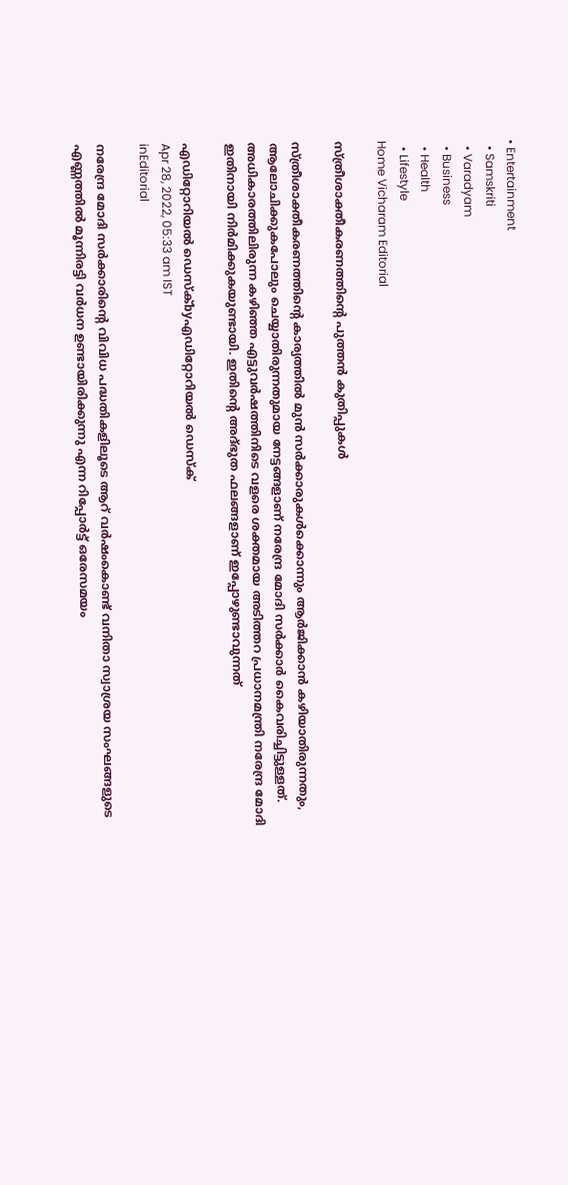• Entertainment
  • Samskriti
  • Varadyam
  • Business
  • Health
  • Lifestyle
Home Vicharam Editorial

സ്ത്രീശാക്തീകരണത്തിന്റെ പുത്തന്‍ കുതിപ്പുകള്‍

സ്ത്രീശാക്തീകരണത്തിന്റെ കാര്യത്തില്‍ മുന്‍ സര്‍ക്കാരുകള്‍ക്കൊന്നും ആര്‍ജിക്കാന്‍ കഴിയാതിരുന്നതും, ആലോചിക്കുകപോലും ചെയ്യാതിരുന്നതുമായ നേട്ടങ്ങളാണ് നരേന്ദ്ര മോദി സര്‍ക്കാര്‍ കൈവരിച്ചിട്ടുള്ളത്. അധികാരത്തിലിരുന്ന കഴിഞ്ഞ എട്ടുവര്‍ഷത്തിനിടെ വളരെ ശക്തമായ അടിത്തറ പ്രധാനമന്ത്രി നരേന്ദ്ര മോദി ഇതിനായി നിര്‍മിക്കുകയുണ്ടായി. ഇതിന്റെ അദ്ഭുത ഫലങ്ങളാണ് ഇപ്പോഴുണ്ടാവുന്നത്

എഡിറ്റോറിയൽ ഡെസ്ക്byഎഡിറ്റോറിയൽ ഡെസ്ക്
Apr 28, 2022, 05:33 am IST
inEditorial

നരേന്ദ്ര മോദി സര്‍ക്കാരിന്റെ വിവിധ പദ്ധതികളിലൂടെ ആറ് വര്‍ഷംകൊണ്ട് വനിതാ സ്വാശ്രയ സംഘങ്ങളുടെ  എണ്ണത്തില്‍ മൂന്നിരട്ടി വര്‍ധന ഉണ്ടായിരിക്കുന്നു എന്ന റിപ്പോര്‍ട്ട് ഒരേസമയം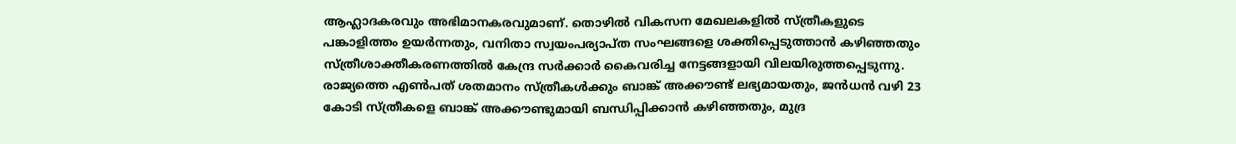ആഹ്ലാദകരവും അഭിമാനകരവുമാണ്. തൊഴില്‍ വികസന മേഖലകളില്‍ സ്ത്രീകളുടെ പങ്കാളിത്തം ഉയര്‍ന്നതും, വനിതാ സ്വയംപര്യാപ്ത സംഘങ്ങളെ ശക്തിപ്പെടുത്താന്‍ കഴിഞ്ഞതും സ്ത്രീശാക്തീകരണത്തില്‍ കേന്ദ്ര സര്‍ക്കാര്‍ കൈവരിച്ച നേട്ടങ്ങളായി വിലയിരുത്തപ്പെടുന്നു. രാജ്യത്തെ എണ്‍പത് ശതമാനം സ്ത്രീകള്‍ക്കും ബാങ്ക് അക്കൗണ്ട് ലഭ്യമായതും, ജന്‍ധന്‍ വഴി 23 കോടി സ്ത്രീകളെ ബാങ്ക് അക്കൗണ്ടുമായി ബന്ധിപ്പിക്കാന്‍ കഴിഞ്ഞതും, മുദ്ര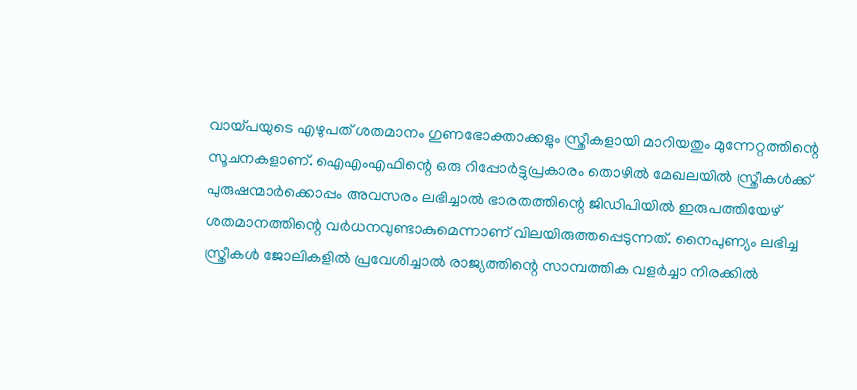വായ്‌പയുടെ എഴുപത് ശതമാനം ഗുണഭോക്താക്കളും സ്ത്രീകളായി മാറിയതും മുന്നേറ്റത്തിന്റെ സൂചനകളാണ്. ഐഎംഎഫിന്റെ ഒരു റിപ്പോര്‍ട്ടുപ്രകാരം തൊഴില്‍ മേഖലയില്‍ സ്ത്രീകള്‍ക്ക് പുരുഷന്മാര്‍ക്കൊപ്പം അവസരം ലഭിച്ചാല്‍ ഭാരതത്തിന്റെ ജിഡിപിയില്‍ ഇരുപത്തിയേഴ് ശതമാനത്തിന്റെ വര്‍ധനവുണ്ടാകുമെന്നാണ് വിലയിരുത്തപ്പെടുന്നത്. നൈപുണ്യം ലഭിച്ച സ്ത്രീകള്‍ ജോലികളില്‍ പ്രവേശിച്ചാല്‍ രാജ്യത്തിന്റെ സാമ്പത്തിക വളര്‍ച്ചാ നിരക്കില്‍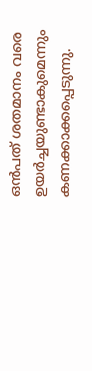ഒന്‍പത് ശതമാനം വരെ ഉയര്‍ച്ചയുണ്ടാകുമെന്നും കണക്കാക്കപ്പെടുന്നു.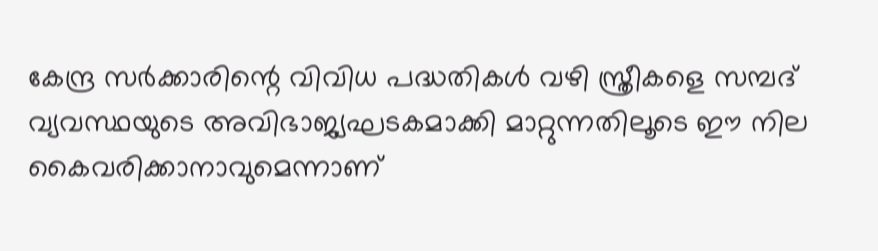കേന്ദ്ര സര്‍ക്കാരിന്റെ വിവിധ പദ്ധതികള്‍ വഴി സ്ത്രീകളെ സമ്പദ് വ്യവസ്ഥയുടെ അവിഭാജ്യഘടകമാക്കി മാറ്റുന്നതിലൂടെ ഈ നില കൈവരിക്കാനാവുമെന്നാണ്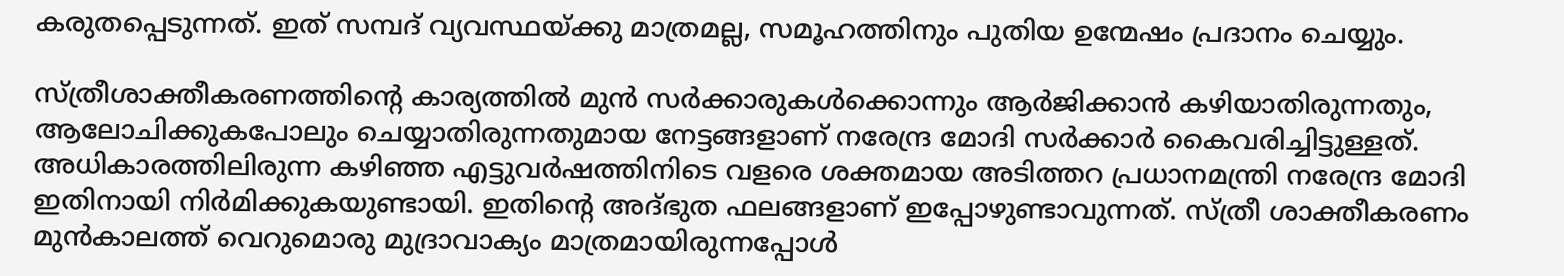കരുതപ്പെടുന്നത്. ഇത് സമ്പദ് വ്യവസ്ഥയ്‌ക്കു മാത്രമല്ല, സമൂഹത്തിനും പുതിയ ഉന്മേഷം പ്രദാനം ചെയ്യും.

സ്ത്രീശാക്തീകരണത്തിന്റെ കാര്യത്തില്‍ മുന്‍ സര്‍ക്കാരുകള്‍ക്കൊന്നും ആര്‍ജിക്കാന്‍ കഴിയാതിരുന്നതും, ആലോചിക്കുകപോലും ചെയ്യാതിരുന്നതുമായ നേട്ടങ്ങളാണ് നരേന്ദ്ര മോദി സര്‍ക്കാര്‍ കൈവരിച്ചിട്ടുള്ളത്. അധികാരത്തിലിരുന്ന കഴിഞ്ഞ എട്ടുവര്‍ഷത്തിനിടെ വളരെ ശക്തമായ അടിത്തറ പ്രധാനമന്ത്രി നരേന്ദ്ര മോദി ഇതിനായി നിര്‍മിക്കുകയുണ്ടായി. ഇതിന്റെ അദ്ഭുത ഫലങ്ങളാണ് ഇപ്പോഴുണ്ടാവുന്നത്. സ്ത്രീ ശാക്തീകരണം മുന്‍കാലത്ത് വെറുമൊരു മുദ്രാവാക്യം മാത്രമായിരുന്നപ്പോള്‍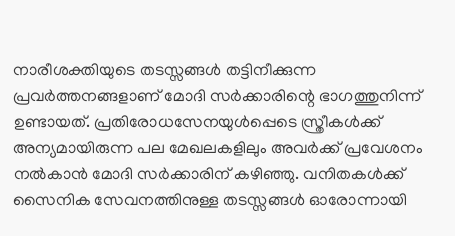നാരീശക്തിയുടെ തടസ്സങ്ങള്‍ തട്ടിനീക്കുന്ന പ്രവര്‍ത്തനങ്ങളാണ് മോദി സര്‍ക്കാരിന്റെ ഭാഗത്തുനിന്ന് ഉണ്ടായത്. പ്രതിരോധസേനയുള്‍പ്പെടെ സ്ത്രീകള്‍ക്ക് അന്യമായിരുന്ന പല മേഖലകളിലും അവര്‍ക്ക് പ്രവേശനം നല്‍കാന്‍ മോദി സര്‍ക്കാരിന് കഴിഞ്ഞു. വനിതകള്‍ക്ക് സൈനിക സേവനത്തിനുള്ള തടസ്സങ്ങള്‍ ഓരോന്നായി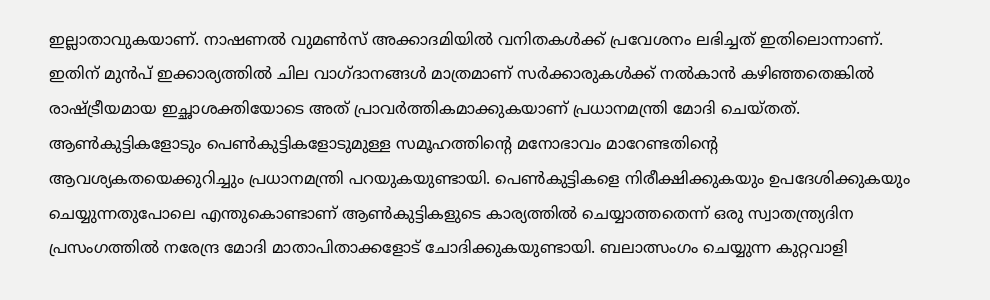ഇല്ലാതാവുകയാണ്. നാഷണല്‍ വുമണ്‍സ് അക്കാദമിയില്‍ വനിതകള്‍ക്ക് പ്രവേശനം ലഭിച്ചത് ഇതിലൊന്നാണ്. ഇതിന് മുന്‍പ് ഇക്കാര്യത്തില്‍ ചില വാഗ്ദാനങ്ങള്‍ മാത്രമാണ് സര്‍ക്കാരുകള്‍ക്ക് നല്‍കാന്‍ കഴിഞ്ഞതെങ്കില്‍ രാഷ്‌ട്രീയമായ ഇച്ഛാശക്തിയോടെ അത് പ്രാവര്‍ത്തികമാക്കുകയാണ് പ്രധാനമന്ത്രി മോദി ചെയ്തത്. ആണ്‍കുട്ടികളോടും പെണ്‍കുട്ടികളോടുമുള്ള സമൂഹത്തിന്റെ മനോഭാവം മാറേണ്ടതിന്റെ ആവശ്യകതയെക്കുറിച്ചും പ്രധാനമന്ത്രി പറയുകയുണ്ടായി. പെണ്‍കുട്ടികളെ നിരീക്ഷിക്കുകയും ഉപദേശിക്കുകയും ചെയ്യുന്നതുപോലെ എന്തുകൊണ്ടാണ് ആണ്‍കുട്ടികളുടെ കാര്യത്തില്‍ ചെയ്യാത്തതെന്ന് ഒരു സ്വാതന്ത്ര്യദിന പ്രസംഗത്തില്‍ നരേന്ദ്ര മോദി മാതാപിതാക്കളോട് ചോദിക്കുകയുണ്ടായി. ബലാത്സംഗം ചെയ്യുന്ന കുറ്റവാളി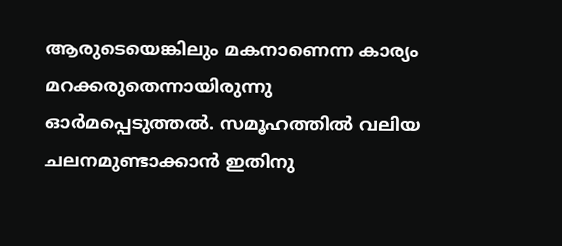ആരുടെയെങ്കിലും മകനാണെന്ന കാര്യം മറക്കരുതെന്നായിരുന്നു ഓര്‍മപ്പെടുത്തല്‍. സമൂഹത്തില്‍ വലിയ ചലനമുണ്ടാക്കാന്‍ ഇതിനു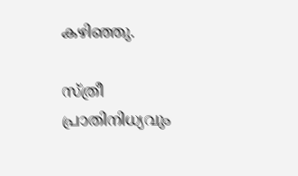കഴിഞ്ഞു.

സ്ത്രീ പ്രാതിനിധ്യവും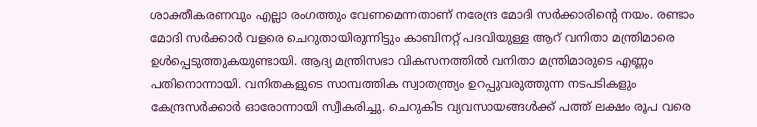ശാക്തീകരണവും എല്ലാ രംഗത്തും വേണമെന്നതാണ് നരേന്ദ്ര മോദി സര്‍ക്കാരിന്റെ നയം. രണ്ടാം മോദി സര്‍ക്കാര്‍ വളരെ ചെറുതായിരുന്നിട്ടും കാബിനറ്റ് പദവിയുള്ള ആറ് വനിതാ മന്ത്രിമാരെ ഉള്‍പ്പെടുത്തുകയുണ്ടായി. ആദ്യ മന്ത്രിസഭാ വികസനത്തില്‍ വനിതാ മന്ത്രിമാരുടെ എണ്ണം പതിനൊന്നായി. വനിതകളുടെ സാമ്പത്തിക സ്വാതന്ത്ര്യം ഉറപ്പുവരുത്തുന്ന നടപടികളും കേന്ദ്രസര്‍ക്കാര്‍ ഓരോന്നായി സ്വീകരിച്ചു. ചെറുകിട വ്യവസായങ്ങള്‍ക്ക് പത്ത് ലക്ഷം രൂപ വരെ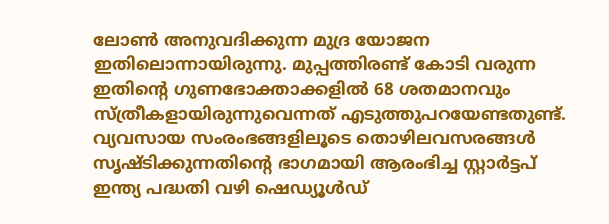ലോണ്‍ അനുവദിക്കുന്ന മുദ്ര യോജന ഇതിലൊന്നായിരുന്നു. മുപ്പത്തിരണ്ട് കോടി വരുന്ന ഇതിന്റെ ഗുണഭോക്താക്കളില്‍ 68 ശതമാനവും സ്ത്രീകളായിരുന്നുവെന്നത് എടുത്തുപറയേണ്ടതുണ്ട്.  വ്യവസായ സംരംഭങ്ങളിലൂടെ തൊഴിലവസരങ്ങള്‍ സൃഷ്ടിക്കുന്നതിന്റെ ഭാഗമായി ആരംഭിച്ച സ്റ്റാര്‍ട്ടപ് ഇന്ത്യ പദ്ധതി വഴി ഷെഡ്യൂള്‍ഡ്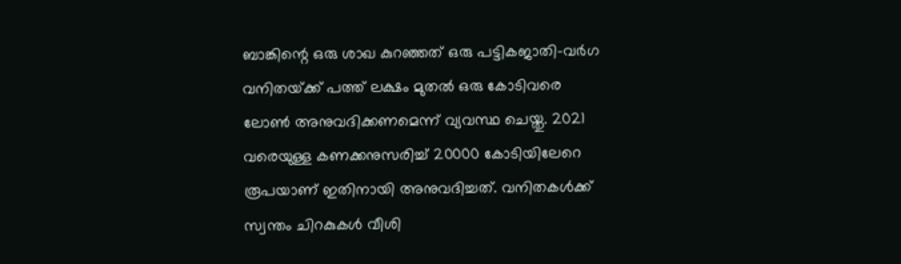ബാങ്കിന്റെ ഒരു ശാഖ കുറഞ്ഞത് ഒരു പട്ടികജാതി-വര്‍ഗ വനിതയ്‌ക്ക് പത്ത് ലക്ഷം മുതല്‍ ഒരു കോടിവരെ ലോണ്‍ അനുവദിക്കണമെന്ന് വ്യവസ്ഥ ചെയ്തു. 2021 വരെയുള്ള കണക്കനുസരിച്ച് 20000 കോടിയിലേറെ രൂപയാണ് ഇതിനായി അനുവദിച്ചത്. വനിതകള്‍ക്ക് സ്വന്തം ചിറകുകള്‍ വീശി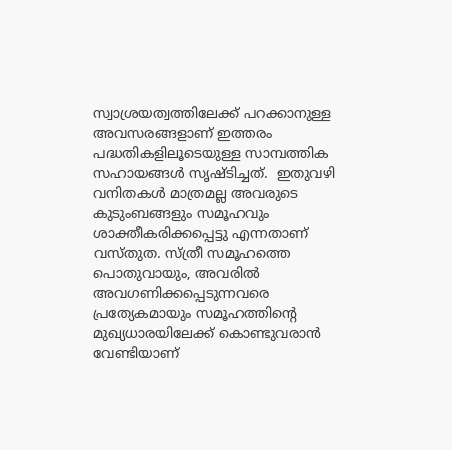സ്വാശ്രയത്വത്തിലേക്ക് പറക്കാനുള്ള അവസരങ്ങളാണ് ഇത്തരം പദ്ധതികളിലൂടെയുള്ള സാമ്പത്തിക സഹായങ്ങള്‍ സൃഷ്ടിച്ചത്.  ഇതുവഴി വനിതകള്‍ മാത്രമല്ല അവരുടെ കുടുംബങ്ങളും സമൂഹവും ശാക്തീകരിക്കപ്പെട്ടു എന്നതാണ് വസ്തുത. സ്ത്രീ സമൂഹത്തെ പൊതുവായും, അവരില്‍ അവഗണിക്കപ്പെടുന്നവരെ പ്രത്യേകമായും സമൂഹത്തിന്റെ മുഖ്യധാരയിലേക്ക് കൊണ്ടുവരാന്‍ വേണ്ടിയാണ്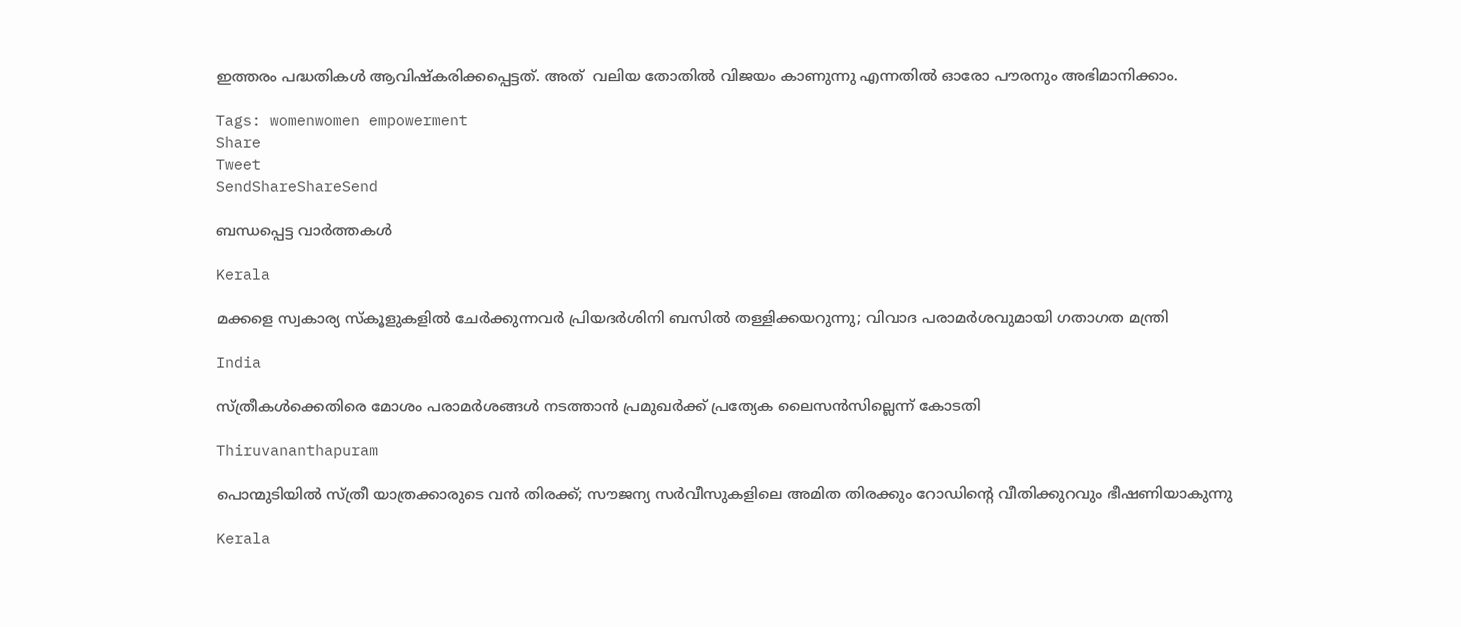ഇത്തരം പദ്ധതികള്‍ ആവിഷ്‌കരിക്കപ്പെട്ടത്. അത്  വലിയ തോതില്‍ വിജയം കാണുന്നു എന്നതില്‍ ഓരോ പൗരനും അഭിമാനിക്കാം.

Tags: womenwomen empowerment
Share
Tweet
SendShareShareSend

ബന്ധപ്പെട്ട വാര്‍ത്തകള്‍

Kerala

മക്കളെ സ്വകാര്യ സ്കൂളുകളിൽ ചേർക്കുന്നവർ പ്രിയദർശിനി ബസിൽ തള്ളിക്കയറുന്നു; വിവാദ പരാമർശവുമായി ഗതാഗത മന്ത്രി

India

സ്ത്രീകള്‍ക്കെതിരെ മോശം പരാമര്‍ശങ്ങള്‍ നടത്താന്‍ പ്രമുഖര്‍ക്ക് പ്രത്യേക ലൈസന്‍സില്ലെന്ന് കോടതി

Thiruvananthapuram

പൊന്മുടിയില്‍ സ്ത്രീ യാത്രക്കാരുടെ വന്‍ തിരക്ക്; സൗജന്യ സര്‍വീസുകളിലെ അമിത തിരക്കും റോഡിന്റെ വീതിക്കുറവും ഭീഷണിയാകുന്നു

Kerala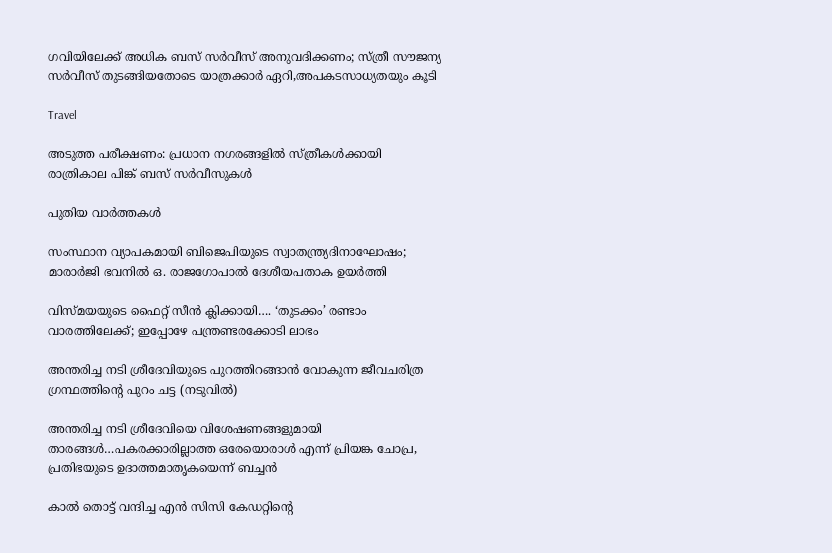ഗവിയിലേക്ക് അധിക ബസ് സര്‍വീസ് അനുവദിക്കണം; സ്ത്രീ സൗജന്യ സര്‍വീസ് തുടങ്ങിയതോടെ യാത്രക്കാര്‍ ഏറി,അപകടസാധ്യതയും കൂടി

Travel

അടുത്ത പരീക്ഷണം: പ്രധാന നഗരങ്ങളില്‍ സ്ത്രീകള്‍ക്കായി രാത്രികാല പിങ്ക് ബസ് സര്‍വീസുകള്‍

പുതിയ വാര്‍ത്തകള്‍

സംസ്ഥാന വ്യാപകമായി ബിജെപിയുടെ സ്വാതന്ത്ര്യദിനാഘോഷം; മാരാർജി ഭവനിൽ ഒ. രാജഗോപാൽ ദേശീയപതാക ഉയർത്തി

വിസ്‍മയയുടെ ഫൈറ്റ് സീന്‍ ക്ലിക്കായി…. ‘തുടക്കം’ രണ്ടാം വാരത്തിലേക്ക്; ഇപ്പോഴേ പന്ത്രണ്ടരക്കോടി ലാഭം

അന്തരിച്ച നടി ശ്രീദേവിയുടെ പുറത്തിറങ്ങാന്‍ വോകുന്ന ജീവചരിത്ര ഗ്രന്ഥത്തിന്‍റെ പുറം ചട്ട (നടുവില്‍)

അന്തരിച്ച നടി ശ്രീദേവിയെ വിശേഷണങ്ങളുമായി താരങ്ങള്‍…പകരക്കാരില്ലാത്ത ഒരേയൊരാള്‍ എന്ന് പ്രിയങ്ക ചോപ്ര, പ്രതിഭയുടെ ഉദാത്തമാതൃകയെന്ന് ബച്ചന്‍

കാൽ തൊട്ട് വന്ദിച്ച എൻ സിസി കേഡറ്റിന്റെ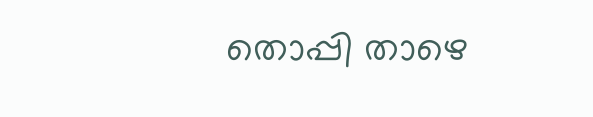തൊപ്പി താഴെ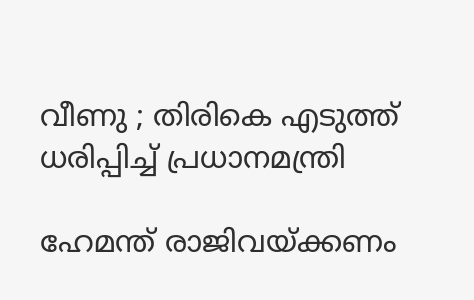വീണു ; തിരികെ എടുത്ത് ധരിപ്പിച്ച് പ്രധാനമന്ത്രി

ഹേമന്ത് രാജിവയ്‌ക്കണം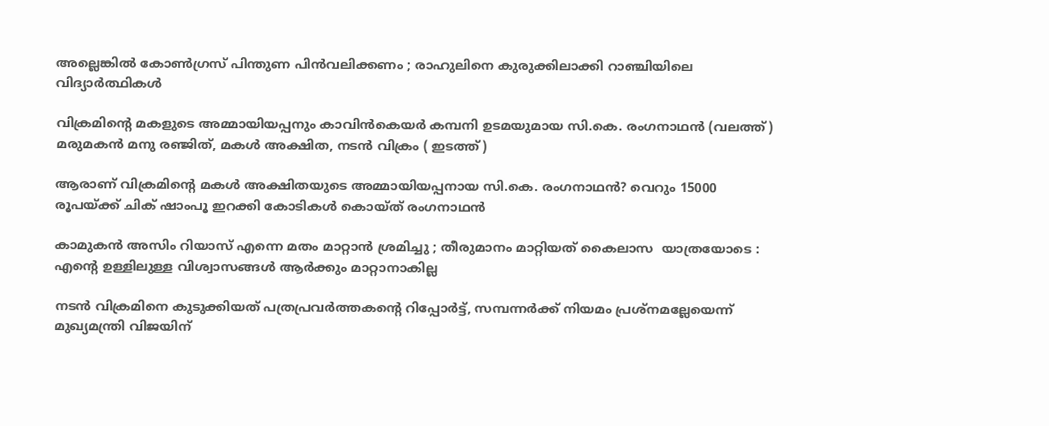അല്ലെങ്കിൽ കോൺഗ്രസ് പിന്തുണ പിൻവലിക്കണം ; രാഹുലിനെ കുരുക്കിലാക്കി റാഞ്ചിയിലെ വിദ്യാർത്ഥികൾ

വിക്രമിന്‍റെ മകളുടെ അമ്മായിയപ്പനും കാവിന്‍കെയര്‍ കമ്പനി ഉടമയുമായ സി.കെ. രംഗനാഥന്‍ (വലത്ത്) മരുമകന്‍ മനു രഞ്ജിത്, മകള്‍ അക്ഷിത, നടന്‍ വിക്രം ( ഇടത്ത്)

ആരാണ് വിക്രമിന്റെ മകള്‍ അക്ഷിതയുടെ അമ്മായിയപ്പനായ സി.കെ. രംഗനാഥന്‍? വെറും 15000 രൂപയ്‌ക്ക് ചിക് ഷാംപൂ ഇറക്കി കോടികള്‍ കൊയ്ത് രംഗനാഥന്‍

കാമുകൻ അസിം റിയാസ് എന്നെ മതം മാറ്റാൻ ശ്രമിച്ചു ; തീരുമാനം മാറ്റിയത് കൈലാസ  യാത്രയോടെ : എന്റെ ഉള്ളിലുള്ള വിശ്വാസങ്ങൾ ആർക്കും മാറ്റാനാകില്ല

നടന്‍ വിക്രമിനെ കുടുക്കിയത് പത്രപ്രവര്‍ത്തകന്റെ റിപ്പോര്‍ട്ട്, സമ്പന്നര്‍ക്ക് നിയമം പ്രശ്നമല്ലേയെന്ന് മുഖ്യമന്ത്രി വിജയിന്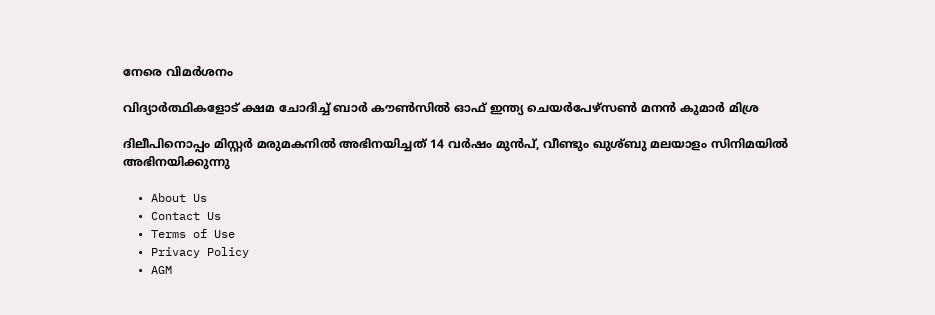നേരെ വിമര്‍ശനം

വിദ്യാര്‍ത്ഥികളോട് ക്ഷമ ചോദിച്ച് ബാര്‍ കൗണ്‍സില്‍ ഓഫ് ഇന്ത്യ ചെയര്‍പേഴ്സണ്‍ മനന്‍ കുമാര്‍ മിശ്ര

ദിലീപിനൊപ്പം മിസ്റ്റര്‍ മരുമകനില്‍ അഭിനയിച്ചത് 14 വര്‍ഷം മുന്‍പ്, വീണ്ടും ഖുശ്ബു മലയാളം സിനിമയില്‍ അഭിനയിക്കുന്നു

  • About Us
  • Contact Us
  • Terms of Use
  • Privacy Policy
  • AGM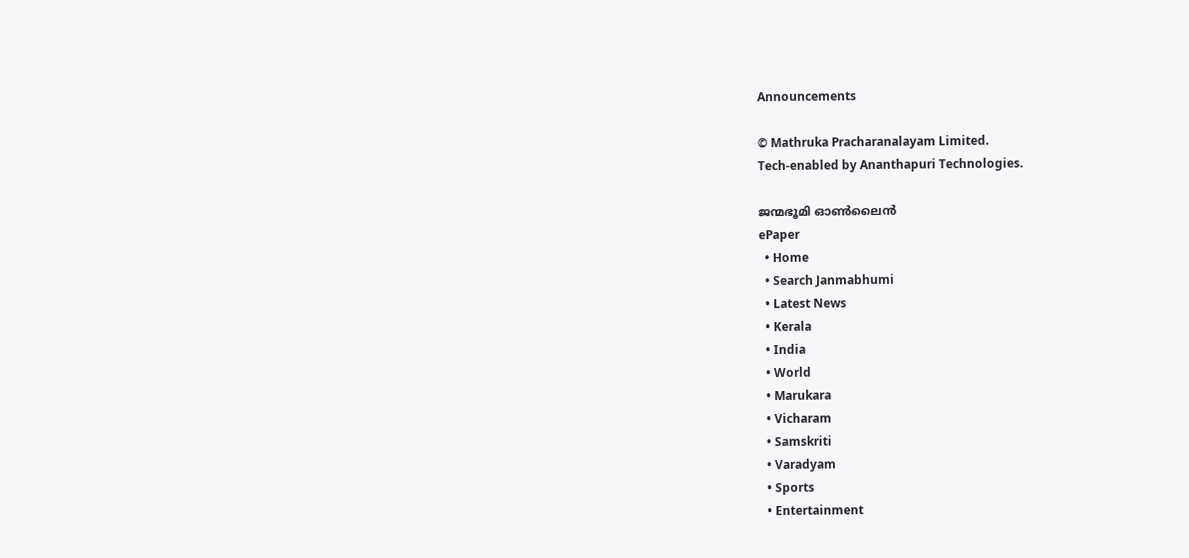Announcements

© Mathruka Pracharanalayam Limited.
Tech-enabled by Ananthapuri Technologies.

ജന്മഭൂമി ഓണ്‍ലൈന്‍
ePaper
  • Home
  • Search Janmabhumi
  • Latest News
  • Kerala
  • India
  • World
  • Marukara
  • Vicharam
  • Samskriti
  • Varadyam
  • Sports
  • Entertainment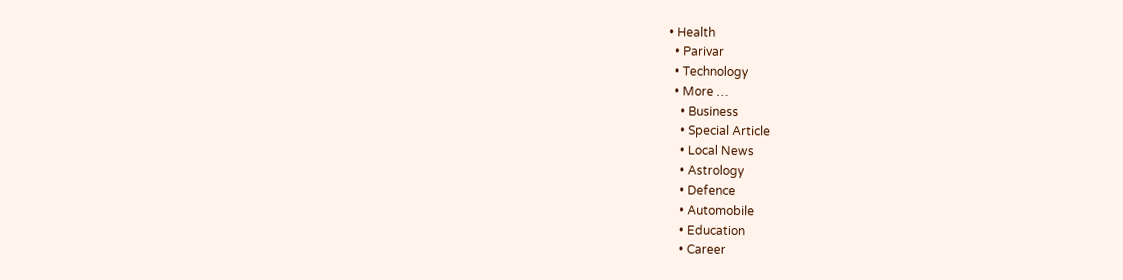• Health
  • Parivar
  • Technology
  • More …
    • Business
    • Special Article
    • Local News
    • Astrology
    • Defence
    • Automobile
    • Education
    • Career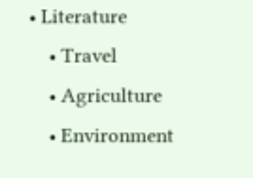• Literature
    • Travel
    • Agriculture
    • Environment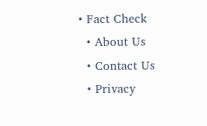• Fact Check
  • About Us
  • Contact Us
  • Privacy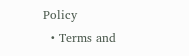Policy
  • Terms and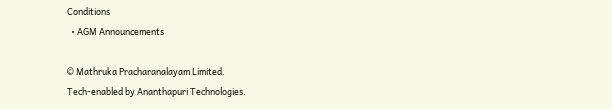Conditions
  • AGM Announcements

© Mathruka Pracharanalayam Limited.
Tech-enabled by Ananthapuri Technologies.